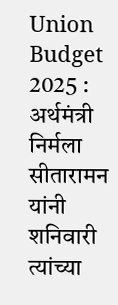Union Budget 2025 : अर्थमंत्री निर्मला सीतारामन यांनी शनिवारी त्यांच्या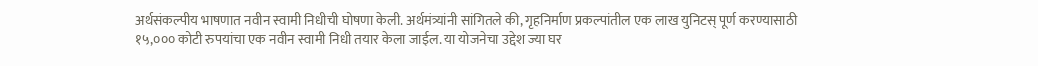अर्थसंकल्पीय भाषणात नवीन स्वामी निधीची घोषणा केली. अर्थमंत्र्यांनी सांगितले की, गृहनिर्माण प्रकल्पांतील एक लाख युनिटस् पूर्ण करण्यासाठी १५,००० कोटी रुपयांचा एक नवीन स्वामी निधी तयार केला जाईल. या योजनेचा उद्देश ज्या घर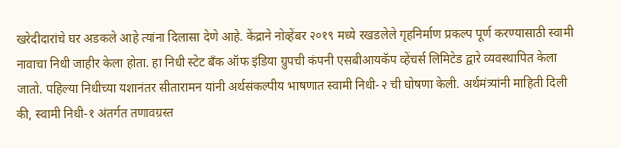खरेदीदारांचे घर अडकले आहे त्यांना दिलासा देणे आहे. केंद्राने नोव्हेंबर २०१९ मध्ये रखडलेले गृहनिर्माण प्रकल्प पूर्ण करण्यासाठी स्वामी नावाचा निधी जाहीर केला होता. हा निधी स्टेट बँक ऑफ इंडिया ग्रुपची कंपनी एसबीआयकॅप व्हेंचर्स लिमिटेड द्वारे व्यवस्थापित केला जातो. पहिल्या निधीच्या यशानंतर सीतारामन यांनी अर्थसंकल्पीय भाषणात स्वामी निधी-२ ची घोषणा केली. अर्थमंत्र्यांनी माहिती दिली की, स्वामी निधी-१ अंतर्गत तणावग्रस्त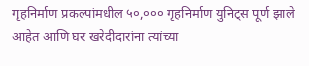गृहनिर्माण प्रकल्पांमधील ५०,००० गृहनिर्माण युनिट्स पूर्ण झाले आहेत आणि घर खरेदीदारांना त्यांच्या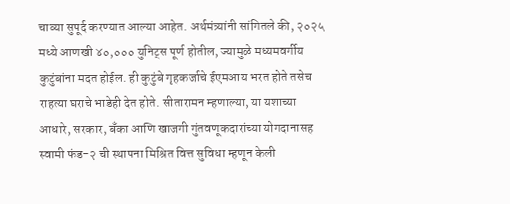चाव्या सुपूर्द करण्यात आल्या आहेत. अर्थमंत्र्यांनी सांगितले की, २०२५ मध्ये आणखी ४०,००० युनिट्स पूर्ण होतील, ज्यामुळे मध्यमवर्गीय कुटुंबांना मदत होईल. ही कुटुंबे गृहकर्जाचे ईएमआय भरत होते तसेच राहत्या घराचे भाडेही देत होते. सीतारामन म्हणाल्या, या यशाच्या आधारे, सरकार, बँका आणि खाजगी गुंतवणूकदारांच्या योगदानासह स्वामी फंड-२ ची स्थापना मिश्रित वित्त सुविधा म्हणून केली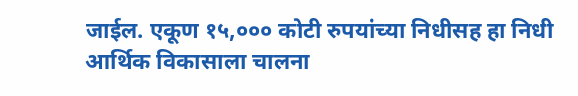जाईल. एकूण १५,००० कोटी रुपयांच्या निधीसह हा निधी आर्थिक विकासाला चालना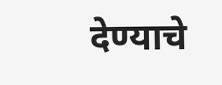देण्याचे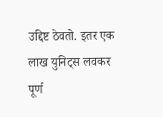उद्दिष्ट ठेवतो. इतर एक लाख युनिट्स लवकर पूर्ण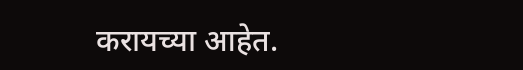करायच्या आहेत.